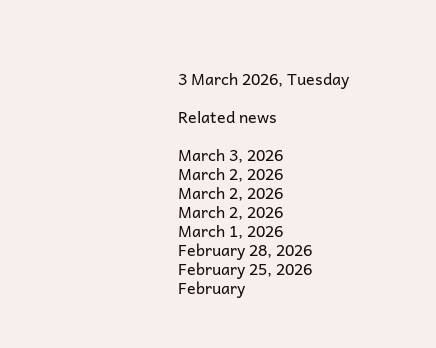3 March 2026, Tuesday

Related news

March 3, 2026
March 2, 2026
March 2, 2026
March 2, 2026
March 1, 2026
February 28, 2026
February 25, 2026
February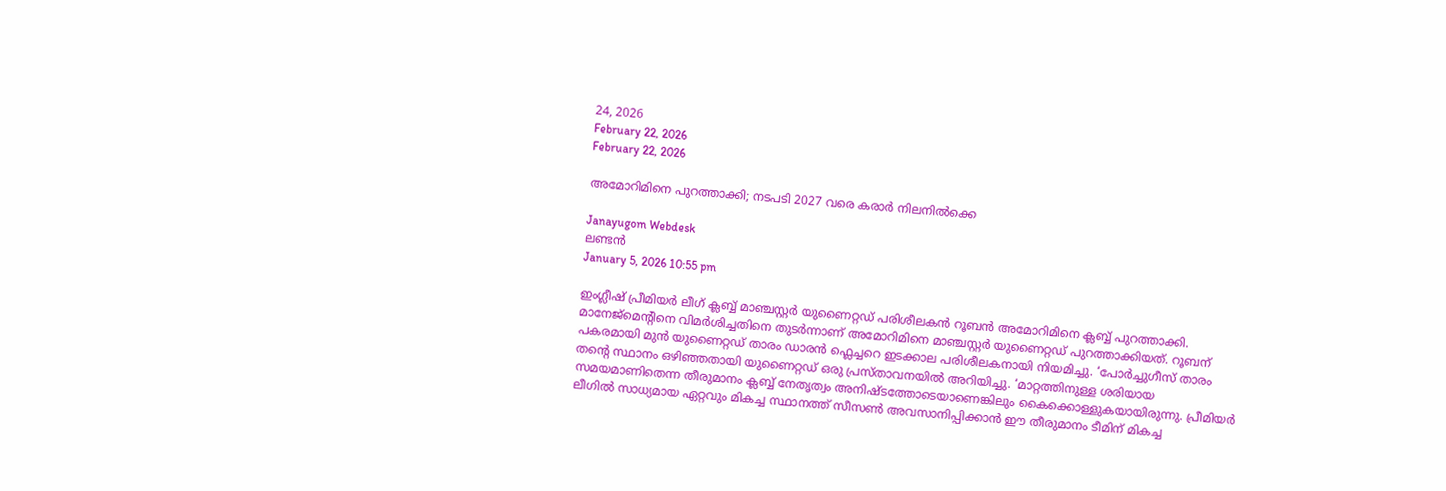24, 2026
February 22, 2026
February 22, 2026

അമോറിമിനെ പുറത്താക്കി; നടപടി 2027 വരെ കരാര്‍ നിലനില്‍ക്കെ

Janayugom Webdesk
ലണ്ടന്‍
January 5, 2026 10:55 pm

ഇംഗ്ലീഷ് പ്രീമിയര്‍ ലീഗ് ക്ലബ്ബ് മാഞ്ചസ്റ്റര്‍ യുണൈറ്റഡ് പരിശീലകന്‍ റൂബൻ അമോറിമിനെ ക്ലബ്ബ് പുറത്താക്കി. മാനേജ്മെന്റിനെ വിമര്‍ശിച്ചതിനെ തുടര്‍ന്നാണ് അമോറിമിനെ മാഞ്ചസ്റ്റര്‍ യുണൈറ്റഡ് പുറത്താക്കിയത്. റൂബന് പകരമായി മുൻ യുണൈറ്റഡ് താരം ഡാരൻ ഫ്ലെച്ചറെ ഇടക്കാല പരിശീലകനായി നിയമിച്ചു. ‘പോർച്ചുഗീസ് താരം തന്റെ സ്ഥാനം ഒഴിഞ്ഞതായി യുണൈറ്റഡ് ഒരു പ്രസ്താവനയിൽ അറിയിച്ചു. ‘മാറ്റത്തിനുള്ള ശരിയായ സമയമാണിതെന്ന തീരുമാനം ക്ലബ്ബ് നേതൃത്വം അനിഷ്ടത്തോടെയാണെങ്കിലും കൈക്കൊള്ളുകയായിരുന്നു. പ്രീമിയർ ലീഗിൽ സാധ്യമായ ഏറ്റവും മികച്ച സ്ഥാനത്ത് സീസൺ അവസാനിപ്പിക്കാൻ ഈ തീരുമാനം ടീമിന് മികച്ച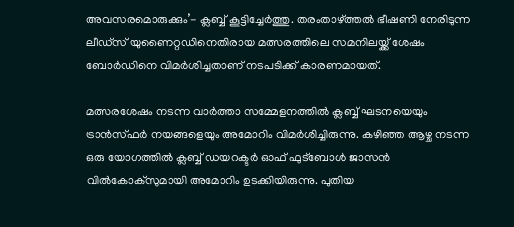അവസരമൊരുക്കും’- ക്ലബ്ബ് കൂട്ടിച്ചേർത്തു. തരംതാഴ്ത്തൽ ഭീഷണി നേരിടുന്ന ലീഡ്‌സ് യുണൈറ്റഡിനെതിരായ മത്സരത്തിലെ സമനിലയ്ക്ക് ശേഷം ബോർഡിനെ വിമർശിച്ചതാണ് നടപടിക്ക് കാരണമായത്.

മത്സരശേഷം നടന്ന വാർത്താ സമ്മേളനത്തിൽ ക്ലബ്ബ് ഘടനയെയും ട്രാൻസ്ഫർ നയങ്ങളെയും അമോറിം വിമർശിച്ചിരുന്നു. കഴിഞ്ഞ ആഴ്ച നടന്ന ഒരു യോഗത്തില്‍ ക്ലബ്ബ് ഡയറക്ടര്‍ ഓഫ് ഫുട്‌ബോള്‍ ജാസന്‍ വില്‍കോക്‌സുമായി അമോറിം ഉടക്കിയിരുന്നു. പുതിയ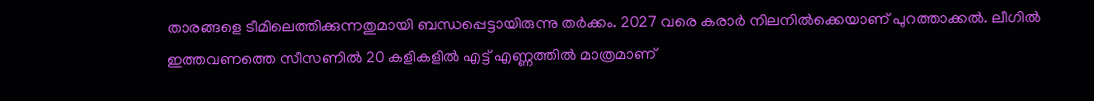താരങ്ങളെ ടീമിലെത്തിക്കുന്നതുമായി ബന്ധപ്പെട്ടായിരുന്നു തര്‍ക്കം. 2027 വരെ കരാര്‍ നിലനില്‍ക്കെയാണ് പുറത്താക്കല്‍. ലീഗില്‍ ഇത്തവണത്തെ സീസണില്‍ 20 കളികളിൽ എട്ട് എണ്ണത്തിൽ മാത്രമാണ്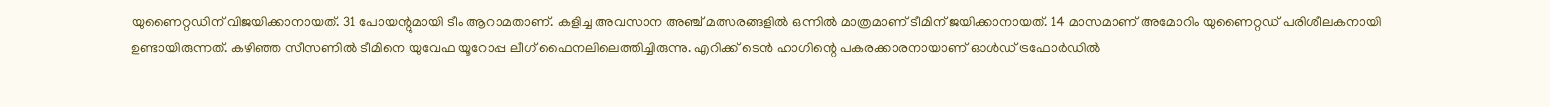യുണൈറ്റഡിന് വിജയിക്കാനായത്. 31 പോയന്റുമായി ടീം ആറാമതാണ്. കളിച്ച അവസാന അഞ്ച് മത്സരങ്ങളിൽ ഒന്നിൽ മാത്രമാണ് ടീമിന് ജയിക്കാനായത്. 14 മാസമാണ് അമോറിം യുണൈറ്റഡ് പരിശീലകനായി ഉണ്ടായിരുന്നത്. കഴിഞ്ഞ സീസണിൽ ടീമിനെ യുവേഫ യൂറോപ്പ ലീഗ് ഫൈനലിലെത്തിച്ചിരുന്നു. എറിക്ക് ടെന്‍ ഹാഗിന്റെ പകരക്കാരനായാണ് ഓള്‍ഡ് ട്രഫോര്‍ഡില്‍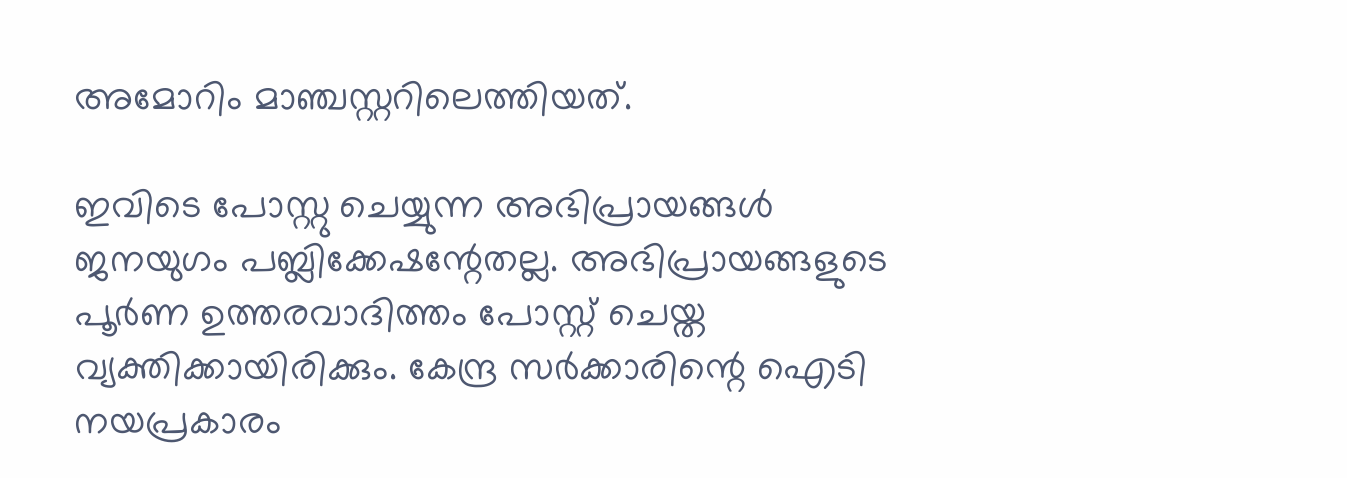അമോറിം മാഞ്ചസ്റ്ററിലെത്തിയത്.

ഇവിടെ പോസ്റ്റു ചെയ്യുന്ന അഭിപ്രായങ്ങള്‍ ജനയുഗം പബ്ലിക്കേഷന്റേതല്ല. അഭിപ്രായങ്ങളുടെ പൂര്‍ണ ഉത്തരവാദിത്തം പോസ്റ്റ് ചെയ്ത വ്യക്തിക്കായിരിക്കും. കേന്ദ്ര സര്‍ക്കാരിന്റെ ഐടി നയപ്രകാരം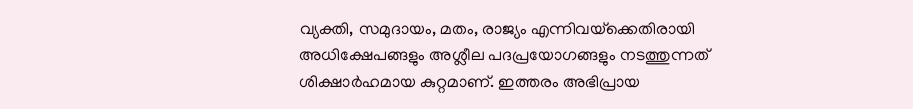വ്യക്തി, സമുദായം, മതം, രാജ്യം എന്നിവയ്‌ക്കെതിരായി അധിക്ഷേപങ്ങളും അശ്ലീല പദപ്രയോഗങ്ങളും നടത്തുന്നത് ശിക്ഷാര്‍ഹമായ കുറ്റമാണ്. ഇത്തരം അഭിപ്രായ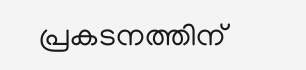പ്രകടനത്തിന്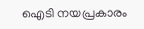ഐടി നയപ്രകാരം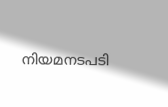നിയമനടപടി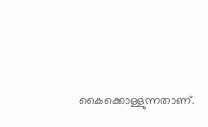കൈക്കൊള്ളുന്നതാണ്.